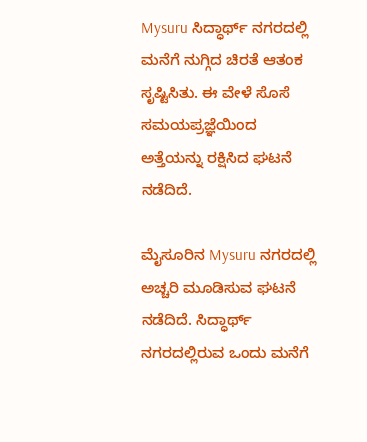Mysuru ಸಿದ್ಧಾರ್ಥ್ ನಗರದಲ್ಲಿ ಮನೆಗೆ ನುಗ್ಗಿದ ಚಿರತೆ ಆತಂಕ ಸೃಷ್ಟಿಸಿತು. ಈ ವೇಳೆ ಸೊಸೆ ಸಮಯಪ್ರಜ್ಞೆಯಿಂದ ಅತ್ತೆಯನ್ನು ರಕ್ಷಿಸಿದ ಘಟನೆ ನಡೆದಿದೆ.

ಮೈಸೂರಿನ Mysuru ನಗರದಲ್ಲಿ ಅಚ್ಚರಿ ಮೂಡಿಸುವ ಘಟನೆ ನಡೆದಿದೆ. ಸಿದ್ಧಾರ್ಥ್ ನಗರದಲ್ಲಿರುವ ಒಂದು ಮನೆಗೆ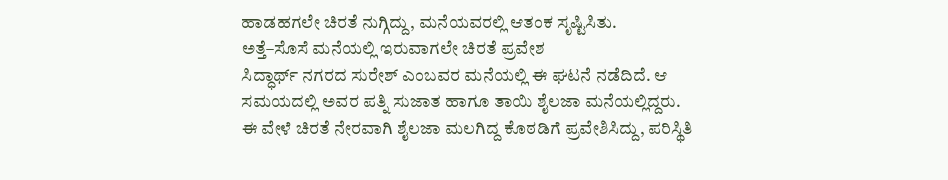ಹಾಡಹಗಲೇ ಚಿರತೆ ನುಗ್ಗಿದ್ದು, ಮನೆಯವರಲ್ಲಿ ಆತಂಕ ಸೃಷ್ಟಿಸಿತು.
ಅತ್ತೆ–ಸೊಸೆ ಮನೆಯಲ್ಲಿ ಇರುವಾಗಲೇ ಚಿರತೆ ಪ್ರವೇಶ
ಸಿದ್ಧಾರ್ಥ್ ನಗರದ ಸುರೇಶ್ ಎಂಬವರ ಮನೆಯಲ್ಲಿ ಈ ಘಟನೆ ನಡೆದಿದೆ. ಆ ಸಮಯದಲ್ಲಿ ಅವರ ಪತ್ನಿ ಸುಜಾತ ಹಾಗೂ ತಾಯಿ ಶೈಲಜಾ ಮನೆಯಲ್ಲಿದ್ದರು.
ಈ ವೇಳೆ ಚಿರತೆ ನೇರವಾಗಿ ಶೈಲಜಾ ಮಲಗಿದ್ದ ಕೊಠಡಿಗೆ ಪ್ರವೇಶಿಸಿದ್ದು, ಪರಿಸ್ಥಿತಿ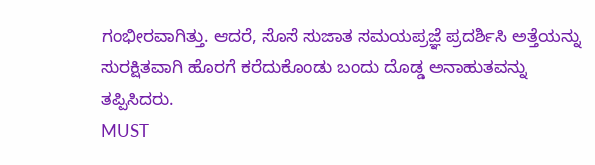ಗಂಭೀರವಾಗಿತ್ತು. ಆದರೆ, ಸೊಸೆ ಸುಜಾತ ಸಮಯಪ್ರಜ್ಞೆ ಪ್ರದರ್ಶಿಸಿ ಅತ್ತೆಯನ್ನು ಸುರಕ್ಷಿತವಾಗಿ ಹೊರಗೆ ಕರೆದುಕೊಂಡು ಬಂದು ದೊಡ್ಡ ಅನಾಹುತವನ್ನು ತಪ್ಪಿಸಿದರು.
MUST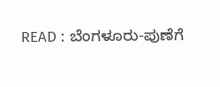READ : ಬೆಂಗಳೂರು-ಪುಣೆಗೆ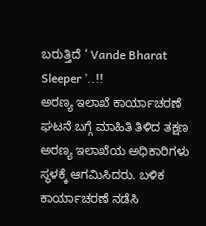ಬರುತ್ತಿದೆ ‘ Vande Bharat Sleeper ’..!!
ಅರಣ್ಯ ಇಲಾಖೆ ಕಾರ್ಯಾಚರಣೆ
ಘಟನೆ ಬಗ್ಗೆ ಮಾಹಿತಿ ತಿಳಿದ ತಕ್ಷಣ ಅರಣ್ಯ ಇಲಾಖೆಯ ಅಧಿಕಾರಿಗಳು ಸ್ಥಳಕ್ಕೆ ಆಗಮಿಸಿದರು. ಬಳಿಕ ಕಾರ್ಯಾಚರಣೆ ನಡೆಸಿ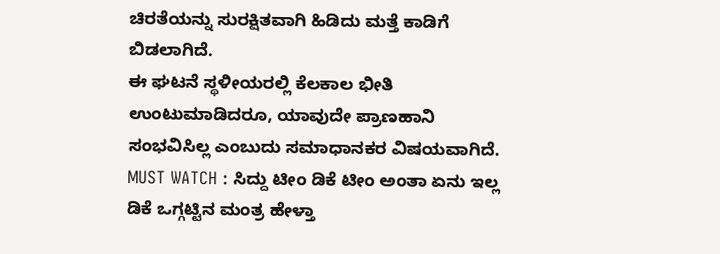ಚಿರತೆಯನ್ನು ಸುರಕ್ಷಿತವಾಗಿ ಹಿಡಿದು ಮತ್ತೆ ಕಾಡಿಗೆ ಬಿಡಲಾಗಿದೆ.
ಈ ಘಟನೆ ಸ್ಥಳೀಯರಲ್ಲಿ ಕೆಲಕಾಲ ಭೀತಿ ಉಂಟುಮಾಡಿದರೂ, ಯಾವುದೇ ಪ್ರಾಣಹಾನಿ ಸಂಭವಿಸಿಲ್ಲ ಎಂಬುದು ಸಮಾಧಾನಕರ ವಿಷಯವಾಗಿದೆ.
MUST WATCH : ಸಿದ್ದು ಟೀಂ ಡಿಕೆ ಟೀಂ ಅಂತಾ ಏನು ಇಲ್ಲ ಡಿಕೆ ಒಗ್ಗಟ್ಟಿನ ಮಂತ್ರ ಹೇಳ್ತಾ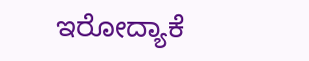ಇರೋದ್ಯಾಕೆ